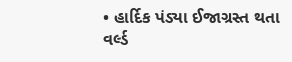• હાર્દિક પંડ્યા ઈજાગ્રસ્ત થતા વર્લ્ડ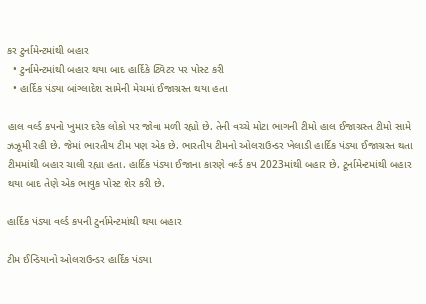કર ટુર્નામેન્ટમાંથી બહાર
  • ટુર્નામેન્ટમાંથી બહાર થયા બાદ હાર્દિકે ટ્વિટર પર પોસ્ટ કરી
  • હાર્દિક પંડ્યા બાંગ્લાદેશ સામેની મેચમાં ઈજાગ્રસ્ત થયા હતા

હાલ વર્લ્ડ કપનો ખુમાર દરેક લોકો પર જોવા મળી રહ્યો છે. તેની વચ્ચે મોટા ભાગની ટીમો હાલ ઈજાગ્રસ્ત ટીમો સામે ઝઝૂમી રહી છે. જેમાં ભારતીય ટીમ પણ એક છે. ભારતીય ટીમનો ઓલરાઉન્ડર ખેલાડી હાર્દિક પંડ્યા ઈજાગ્રસ્ત થતા ટીમમાંથી બહાર ચાલી રહ્યા હતા. હાર્દિક પંડ્યા ઈજાના કારણે વર્લ્ડ કપ 2023માંથી બહાર છે. ટૂર્નામેન્ટમાંથી બહાર થયા બાદ તેણે એક ભાવુક પોસ્ટ શેર કરી છે.

હાર્દિક પંડ્યા વર્લ્ડ કપની ટુર્નામેન્ટમાંથી થયા બહાર

ટીમ ઈન્ડિયાનો ઓલરાઉન્ડર હાર્દિક પંડ્યા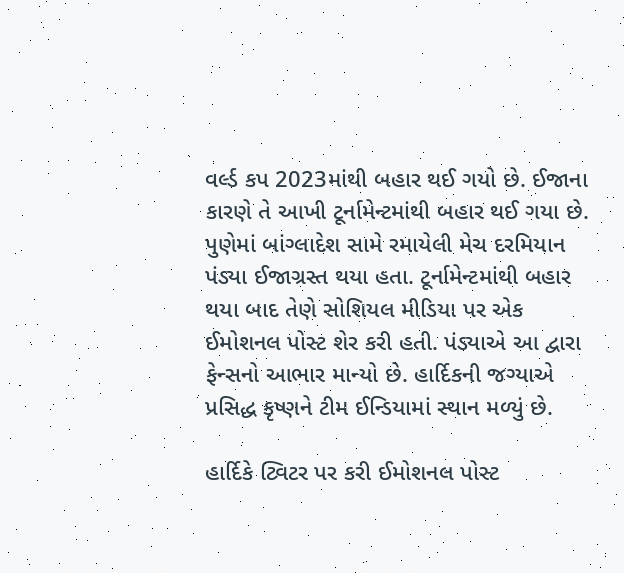વર્લ્ડ કપ 2023માંથી બહાર થઈ ગયો છે. ઈજાના કારણે તે આખી ટૂર્નામેન્ટમાંથી બહાર થઈ ગયા છે. પુણેમાં બાંગ્લાદેશ સામે રમાયેલી મેચ દરમિયાન પંડ્યા ઈજાગ્રસ્ત થયા હતા. ટૂર્નામેન્ટમાંથી બહાર થયા બાદ તેણે સોશિયલ મીડિયા પર એક ઈમોશનલ પોસ્ટ શેર કરી હતી. પંડ્યાએ આ દ્વારા ફેન્સનો આભાર માન્યો છે. હાર્દિકની જગ્યાએ પ્રસિદ્ધ કૃષ્ણને ટીમ ઈન્ડિયામાં સ્થાન મળ્યું છે.

હાર્દિકે ટ્વિટર પર કરી ઈમોશનલ પોસ્ટ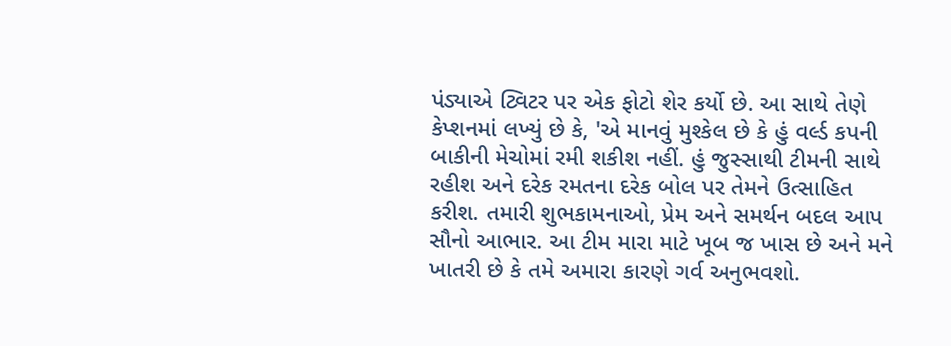પંડ્યાએ ટ્વિટર પર એક ફોટો શેર કર્યો છે. આ સાથે તેણે કેપ્શનમાં લખ્યું છે કે, 'એ માનવું મુશ્કેલ છે કે હું વર્લ્ડ કપની બાકીની મેચોમાં રમી શકીશ નહીં. હું જુસ્સાથી ટીમની સાથે રહીશ અને દરેક રમતના દરેક બોલ પર તેમને ઉત્સાહિત કરીશ. તમારી શુભકામનાઓ, પ્રેમ અને સમર્થન બદલ આપ સૌનો આભાર. આ ટીમ મારા માટે ખૂબ જ ખાસ છે અને મને ખાતરી છે કે તમે અમારા કારણે ગર્વ અનુભવશો.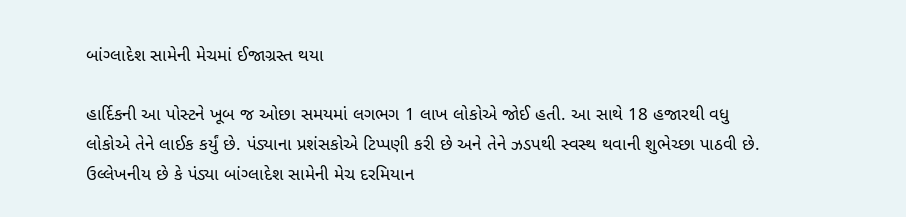બાંગ્લાદેશ સામેની મેચમાં ઈજાગ્રસ્ત થયા

હાર્દિકની આ પોસ્ટને ખૂબ જ ઓછા સમયમાં લગભગ 1 લાખ લોકોએ જોઈ હતી. આ સાથે 18 હજારથી વધુ લોકોએ તેને લાઈક કર્યું છે. પંડ્યાના પ્રશંસકોએ ટિપ્પણી કરી છે અને તેને ઝડપથી સ્વસ્થ થવાની શુભેચ્છા પાઠવી છે. ઉલ્લેખનીય છે કે પંડ્યા બાંગ્લાદેશ સામેની મેચ દરમિયાન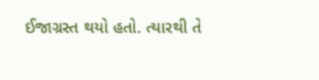ઈજાગ્રસ્ત થયો હતો. ત્યારથી તે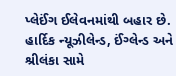પ્લેઈંગ ઈલેવનમાંથી બહાર છે. હાર્દિક ન્યૂઝીલેન્ડ, ઈંગ્લેન્ડ અને શ્રીલંકા સામે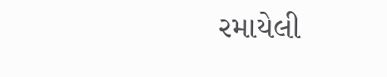રમાયેલી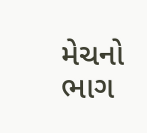મેચનો ભાગ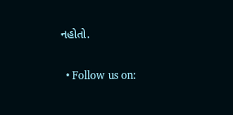નહોતો.

  • Follow us on: